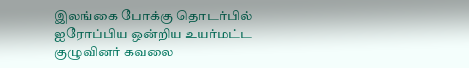இலங்கை போக்கு தொடர்பில் ஐரோப்பிய ஒன்றிய உயர்மட்ட குழுவினர் கவலை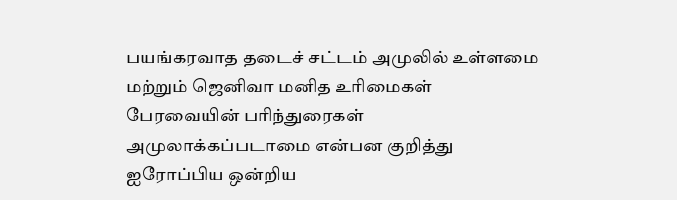பயங்கரவாத தடைச் சட்டம் அமுலில் உள்ளமை மற்றும் ஜெனிவா மனித உரிமைகள் பேரவையின் பரிந்துரைகள் அமுலாக்கப்படாமை என்பன குறித்து ஐரோப்பிய ஒன்றிய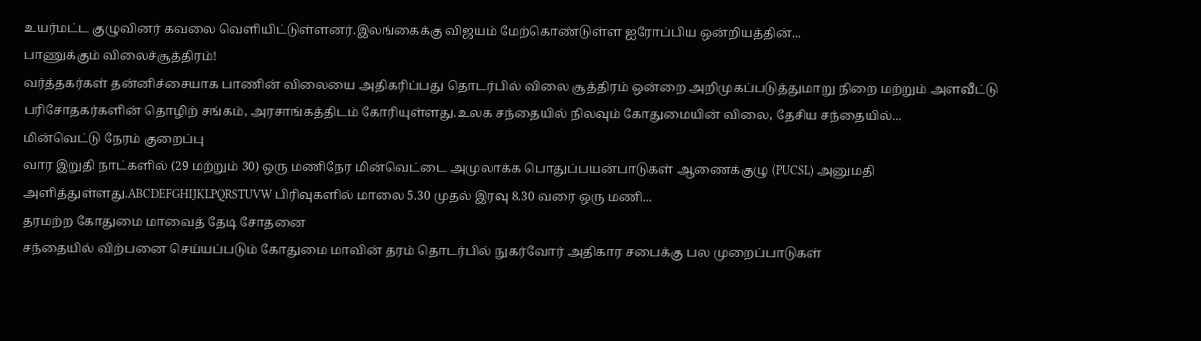உயர்மட்ட குழுவினர் கவலை வெளியிட்டுள்ளனர்.இலங்கைக்கு விஜயம் மேற்கொண்டுள்ள ஐரோப்பிய ஒன்றியத்தின்...
பாணுக்கும் விலைச்சூத்திரம்!
வர்த்தகர்கள் தன்னிச்சையாக பாணின் விலையை அதிகரிப்பது தொடர்பில் விலை சூத்திரம் ஒன்றை அறிமுகப்படுத்துமாறு நிறை மற்றும் அளவீட்டு பரிசோதகர்களின் தொழிற் சங்கம், அரசாங்கத்திடம் கோரியுள்ளது.உலக சந்தையில் நிலவும் கோதுமையின் விலை, தேசிய சந்தையில்...
மின்வெட்டு நேரம் குறைப்பு
வார இறுதி நாட்களில் (29 மற்றும் 30) ஒரு மணிநேர மின்வெட்டை அமுலாக்க பொதுப்பயன்பாடுகள் ஆணைக்குழு (PUCSL) அனுமதி அளித்துள்ளது.ABCDEFGHIJKLPQRSTUVW பிரிவுகளில் மாலை 5.30 முதல் இரவு 8.30 வரை ஒரு மணி...
தரமற்ற கோதுமை மாவைத் தேடி சோதனை
சந்தையில் விற்பனை செய்யப்படும் கோதுமை மாவின் தரம் தொடர்பில் நுகர்வோர் அதிகார சபைக்கு பல முறைப்பாடுகள்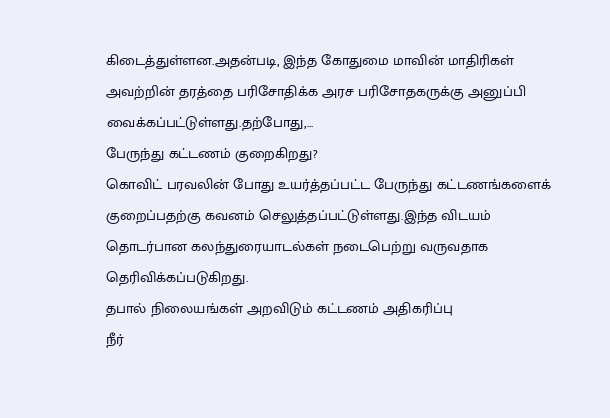கிடைத்துள்ளன.அதன்படி, இந்த கோதுமை மாவின் மாதிரிகள் அவற்றின் தரத்தை பரிசோதிக்க அரச பரிசோதகருக்கு அனுப்பி வைக்கப்பட்டுள்ளது.தற்போது,...
பேருந்து கட்டணம் குறைகிறது?
கொவிட் பரவலின் போது உயர்த்தப்பட்ட பேருந்து கட்டணங்களைக் குறைப்பதற்கு கவனம் செலுத்தப்பட்டுள்ளது.இந்த விடயம் தொடர்பான கலந்துரையாடல்கள் நடைபெற்று வருவதாக தெரிவிக்கப்படுகிறது.
தபால் நிலையங்கள் அறவிடும் கட்டணம் அதிகரிப்பு
நீர்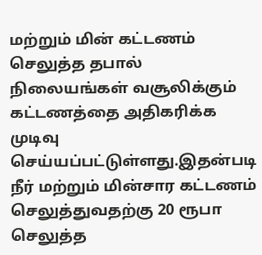மற்றும் மின் கட்டணம் செலுத்த தபால் நிலையங்கள் வசூலிக்கும் கட்டணத்தை அதிகரிக்க முடிவு செய்யப்பட்டுள்ளது.இதன்படி நீர் மற்றும் மின்சார கட்டணம் செலுத்துவதற்கு 20 ரூபா செலுத்த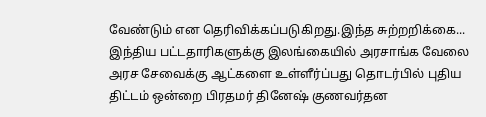வேண்டும் என தெரிவிக்கப்படுகிறது.இந்த சுற்றறிக்கை...
இந்திய பட்டதாரிகளுக்கு இலங்கையில் அரசாங்க வேலை
அரச சேவைக்கு ஆட்களை உள்ளீர்ப்பது தொடர்பில் புதிய திட்டம் ஒன்றை பிரதமர் தினேஷ் குணவர்தன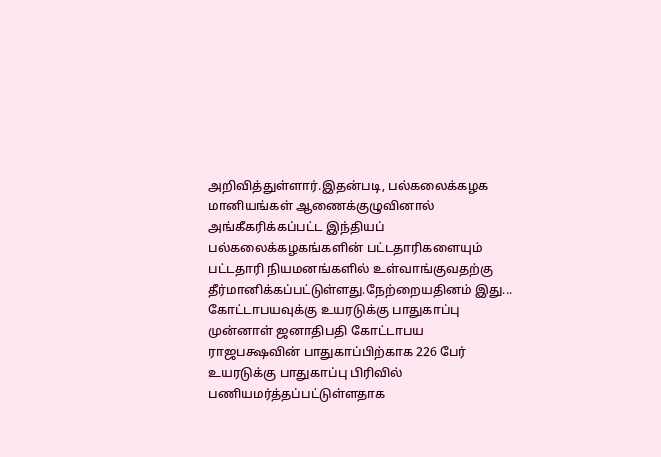அறிவித்துள்ளார்.இதன்படி, பல்கலைக்கழக மானியங்கள் ஆணைக்குழுவினால் அங்கீகரிக்கப்பட்ட இந்தியப் பல்கலைக்கழகங்களின் பட்டதாரிகளையும் பட்டதாரி நியமனங்களில் உள்வாங்குவதற்கு தீர்மானிக்கப்பட்டுள்ளது.நேற்றையதினம் இது...
கோட்டாபயவுக்கு உயரடுக்கு பாதுகாப்பு
முன்னாள் ஜனாதிபதி கோட்டாபய ராஜபக்ஷவின் பாதுகாப்பிற்காக 226 பேர் உயரடுக்கு பாதுகாப்பு பிரிவில் பணியமர்த்தப்பட்டுள்ளதாக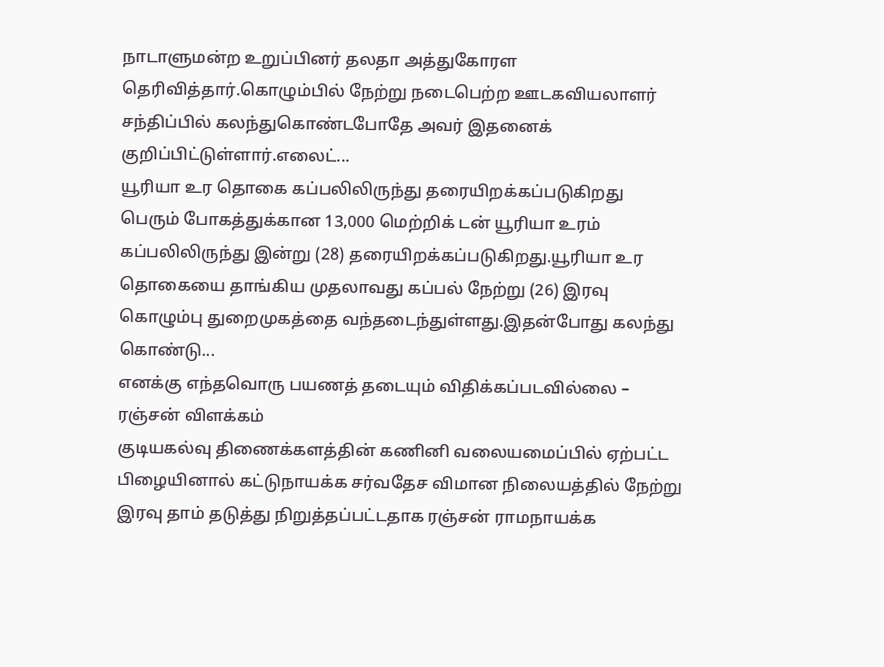நாடாளுமன்ற உறுப்பினர் தலதா அத்துகோரள தெரிவித்தார்.கொழும்பில் நேற்று நடைபெற்ற ஊடகவியலாளர் சந்திப்பில் கலந்துகொண்டபோதே அவர் இதனைக் குறிப்பிட்டுள்ளார்.எலைட்...
யூரியா உர தொகை கப்பலிலிருந்து தரையிறக்கப்படுகிறது
பெரும் போகத்துக்கான 13,000 மெற்றிக் டன் யூரியா உரம் கப்பலிலிருந்து இன்று (28) தரையிறக்கப்படுகிறது.யூரியா உர தொகையை தாங்கிய முதலாவது கப்பல் நேற்று (26) இரவு கொழும்பு துறைமுகத்தை வந்தடைந்துள்ளது.இதன்போது கலந்து கொண்டு...
எனக்கு எந்தவொரு பயணத் தடையும் விதிக்கப்படவில்லை – ரஞ்சன் விளக்கம்
குடியகல்வு திணைக்களத்தின் கணினி வலையமைப்பில் ஏற்பட்ட பிழையினால் கட்டுநாயக்க சர்வதேச விமான நிலையத்தில் நேற்று இரவு தாம் தடுத்து நிறுத்தப்பட்டதாக ரஞ்சன் ராமநாயக்க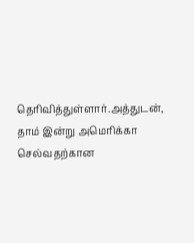தெரிவித்துள்ளார்.அத்துடன், தாம் இன்று அமெரிக்கா செல்வதற்கான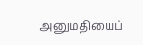அனுமதியைப்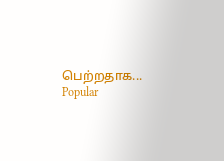பெற்றதாக...
Popular